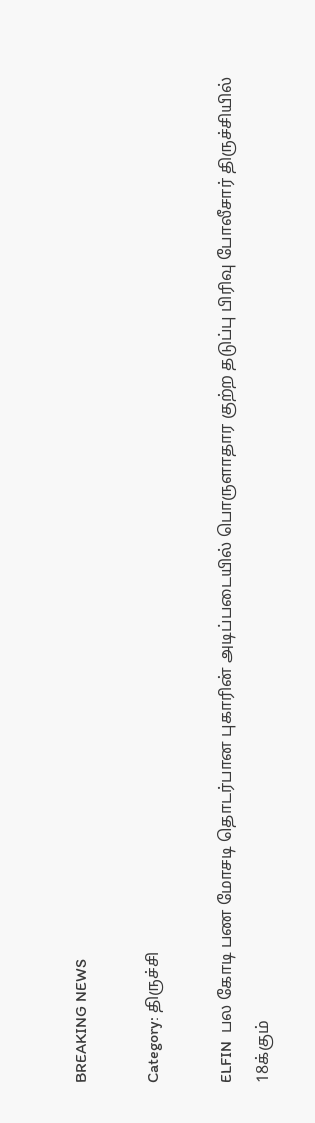BREAKING NEWS

Category: திருச்சி

ELFIN  பல கோடி பண மோசடி தொடர்பான புகாரின் அடிப்படையில் பொருளாதார குற்ற தடுப்பு பிரிவு போலீசார் திருச்சியில் 18க்கும்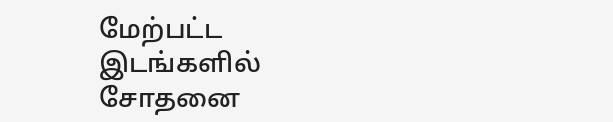மேற்பட்ட இடங்களில் சோதனை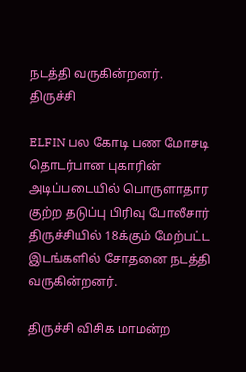நடத்தி வருகின்றனர்.
திருச்சி

ELFIN பல கோடி பண மோசடி தொடர்பான புகாரின் அடிப்படையில் பொருளாதார குற்ற தடுப்பு பிரிவு போலீசார் திருச்சியில் 18க்கும் மேற்பட்ட இடங்களில் சோதனை நடத்தி வருகின்றனர்.

திருச்சி விசிக மாமன்ற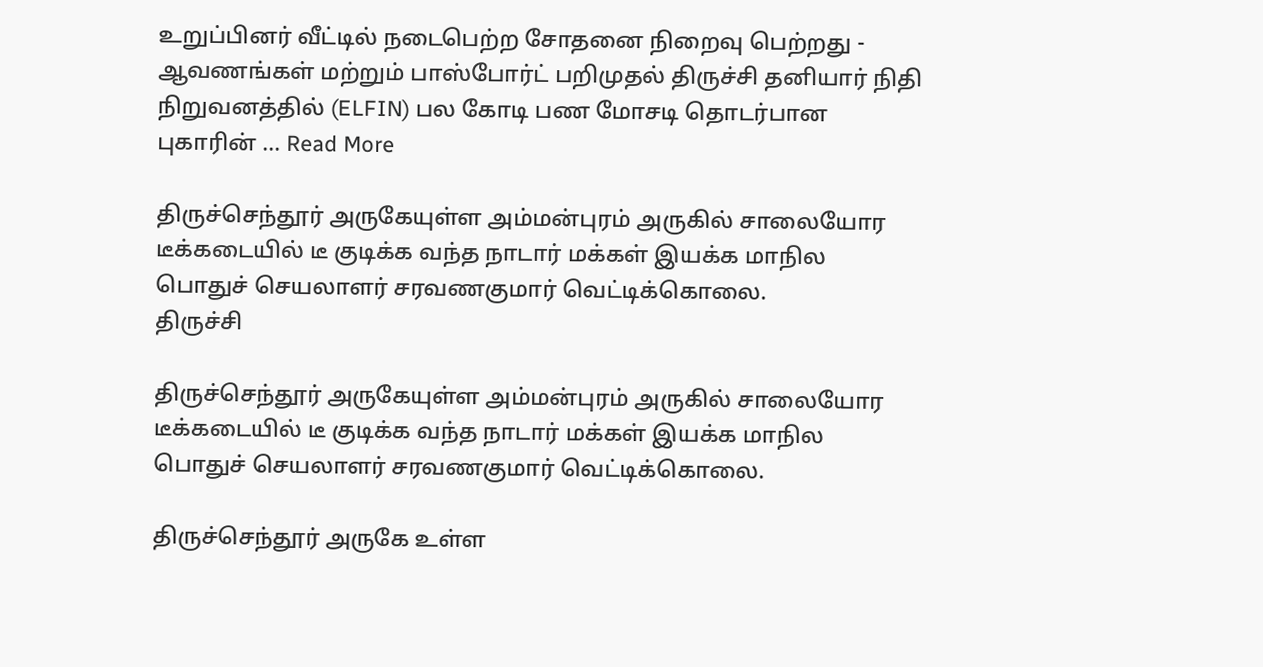உறுப்பினர் வீட்டில் நடைபெற்ற சோதனை நிறைவு பெற்றது - ஆவணங்கள் மற்றும் பாஸ்போர்ட் பறிமுதல் திருச்சி தனியார் நிதி நிறுவனத்தில் (ELFIN) பல கோடி பண மோசடி தொடர்பான புகாரின் ... Read More

திருச்செந்தூர் அருகேயுள்ள அம்மன்புரம் அருகில் சாலையோர டீக்கடையில் டீ குடிக்க வந்த நாடார் மக்கள் இயக்க மாநில பொதுச் செயலாளர் சரவணகுமார் வெட்டிக்கொலை.
திருச்சி

திருச்செந்தூர் அருகேயுள்ள அம்மன்புரம் அருகில் சாலையோர டீக்கடையில் டீ குடிக்க வந்த நாடார் மக்கள் இயக்க மாநில பொதுச் செயலாளர் சரவணகுமார் வெட்டிக்கொலை.

திருச்செந்தூர் அருகே உள்ள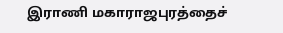இராணி மகாராஜபுரத்தைச்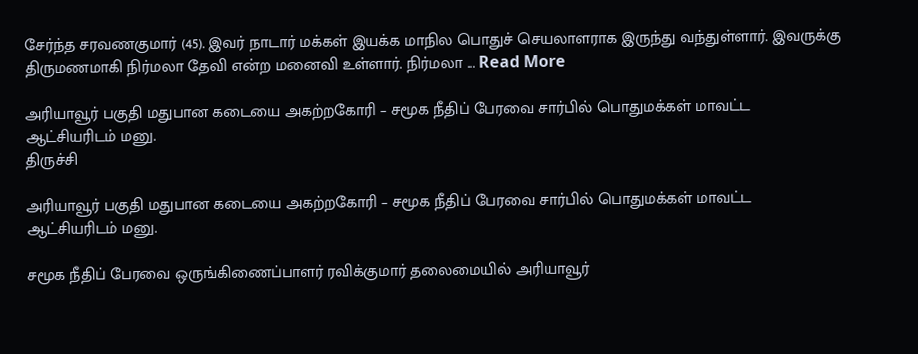சேர்ந்த சரவணகுமார் (45). இவர் நாடார் மக்கள் இயக்க மாநில பொதுச் செயலாளராக இருந்து வந்துள்ளார். இவருக்கு திருமணமாகி நிர்மலா தேவி என்ற மனைவி உள்ளார். நிர்மலா ... Read More

அரியாவூர் பகுதி மதுபான கடையை அகற்றகோரி – சமூக நீதிப் பேரவை சார்பில் பொதுமக்கள் மாவட்ட ஆட்சியரிடம் மனு.
திருச்சி

அரியாவூர் பகுதி மதுபான கடையை அகற்றகோரி – சமூக நீதிப் பேரவை சார்பில் பொதுமக்கள் மாவட்ட ஆட்சியரிடம் மனு.

சமூக நீதிப் பேரவை ஒருங்கிணைப்பாளர் ரவிக்குமார் தலைமையில் அரியாவூர்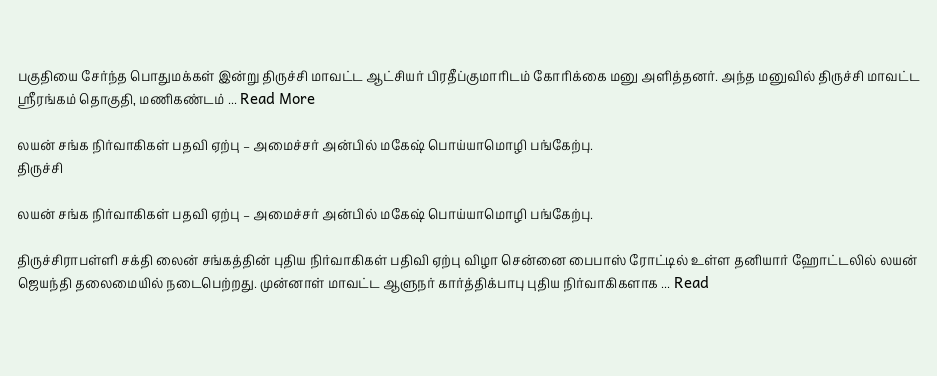பகுதியை சேர்ந்த பொதுமக்கள் இன்று திருச்சி மாவட்ட ஆட்சியர் பிரதீப்குமாரிடம் கோரிக்கை மனு அளித்தனர். அந்த மனுவில் திருச்சி மாவட்ட ஸ்ரீரங்கம் தொகுதி, மணிகண்டம் ... Read More

லயன் சங்க நிர்வாகிகள் பதவி ஏற்பு – அமைச்சர் அன்பில் மகேஷ் பொய்யாமொழி பங்கேற்பு.
திருச்சி

லயன் சங்க நிர்வாகிகள் பதவி ஏற்பு – அமைச்சர் அன்பில் மகேஷ் பொய்யாமொழி பங்கேற்பு.

திருச்சிராபள்ளி சக்தி லைன் சங்கத்தின் புதிய நிர்வாகிகள் பதிவி ஏற்பு விழா சென்னை பைபாஸ் ரோட்டில் உள்ள தனியார் ஹோட்டலில் லயன் ஜெயந்தி தலைமையில் நடைபெற்றது. முன்னாள் மாவட்ட ஆளுநர் கார்த்திக்பாபு புதிய நிர்வாகிகளாக ... Read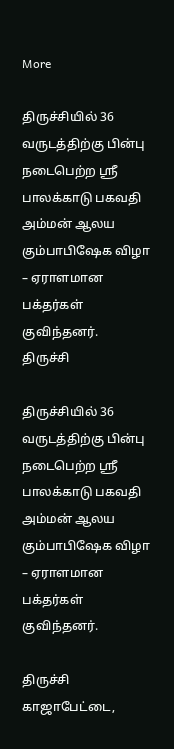More

திருச்சியில் 36 வருடத்திற்கு பின்பு நடைபெற்ற ஸ்ரீ பாலக்காடு பகவதி அம்மன் ஆலய கும்பாபிஷேக விழா – ஏராளமான பக்தர்கள்  குவிந்தனர்.
திருச்சி

திருச்சியில் 36 வருடத்திற்கு பின்பு நடைபெற்ற ஸ்ரீ பாலக்காடு பகவதி அம்மன் ஆலய கும்பாபிஷேக விழா – ஏராளமான பக்தர்கள் குவிந்தனர்.

திருச்சி காஜாபேட்டை,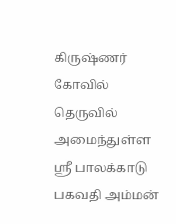கிருஷ்ணர் கோவில் தெருவில் அமைந்துள்ள ஸ்ரீ பாலக்காடு பகவதி அம்மன்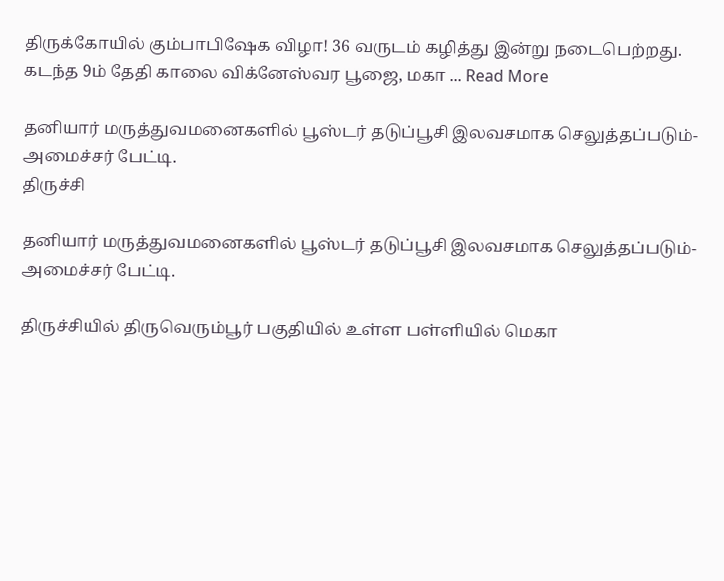திருக்கோயில் கும்பாபிஷேக விழா! 36 வருடம் கழித்து இன்று நடைபெற்றது. கடந்த 9ம் தேதி காலை விக்னேஸ்வர பூஜை, மகா ... Read More

தனியார் மருத்துவமனைகளில் பூஸ்டர் தடுப்பூசி இலவசமாக செலுத்தப்படும்- அமைச்சர் பேட்டி.
திருச்சி

தனியார் மருத்துவமனைகளில் பூஸ்டர் தடுப்பூசி இலவசமாக செலுத்தப்படும்- அமைச்சர் பேட்டி.

திருச்சியில் திருவெரும்பூர் பகுதியில் உள்ள பள்ளியில் மெகா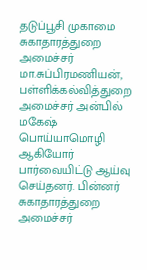தடுப்பூசி முகாமை சுகாதாரத்துறை அமைச்சர் மா.சுப்பிரமணியன், பள்ளிக்கல்வித்துறை அமைச்சர் அன்பில் மகேஷ் பொய்யாமொழி ஆகியோர் பார்வையிட்டு ஆய்வு செய்தனர். பின்னர் சுகாதாரத்துறை அமைச்சர்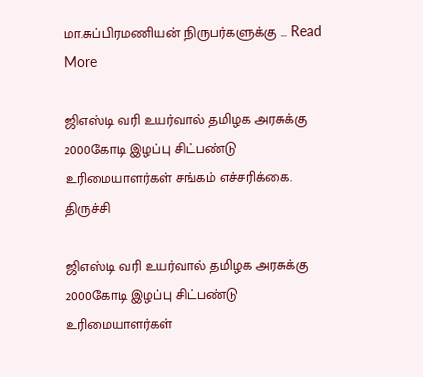மா.சுப்பிரமணியன் நிருபர்களுக்கு ... Read More

ஜிஎஸ்டி வரி உயர்வால் தமிழக அரசுக்கு 2000கோடி இழப்பு சிட்பண்டு உரிமையாளர்கள் சங்கம் எச்சரிக்கை.
திருச்சி

ஜிஎஸ்டி வரி உயர்வால் தமிழக அரசுக்கு 2000கோடி இழப்பு சிட்பண்டு உரிமையாளர்கள்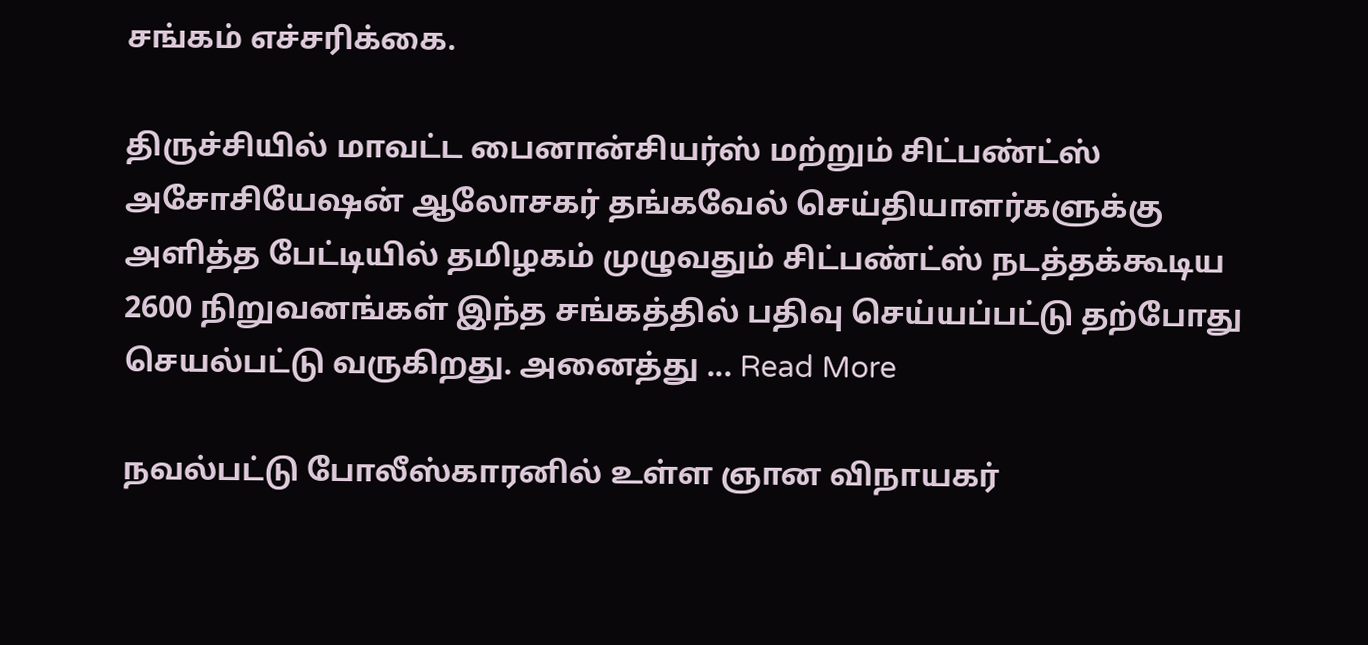சங்கம் எச்சரிக்கை.

திருச்சியில் மாவட்ட பைனான்சியர்ஸ் மற்றும் சிட்பண்ட்ஸ் அசோசியேஷன் ஆலோசகர் தங்கவேல் செய்தியாளர்களுக்கு அளித்த பேட்டியில் தமிழகம் முழுவதும் சிட்பண்ட்ஸ் நடத்தக்கூடிய 2600 நிறுவனங்கள் இந்த சங்கத்தில் பதிவு செய்யப்பட்டு தற்போது செயல்பட்டு வருகிறது. அனைத்து ... Read More

நவல்பட்டு போலீஸ்காரனில் உள்ள ஞான விநாயகர்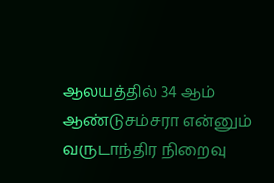ஆலயத்தில் 34 ஆம் ஆண்டுசம்சரா என்னும் வருடாந்திர நிறைவு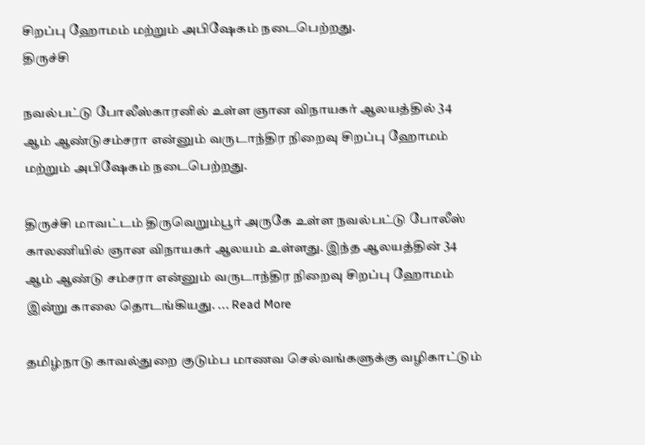சிறப்பு ஹோமம் மற்றும் அபிஷேகம் நடைபெற்றது.
திருச்சி

நவல்பட்டு போலீஸ்காரனில் உள்ள ஞான விநாயகர் ஆலயத்தில் 34 ஆம் ஆண்டுசம்சரா என்னும் வருடாந்திர நிறைவு சிறப்பு ஹோமம் மற்றும் அபிஷேகம் நடைபெற்றது.

திருச்சி மாவட்டம் திருவெறும்பூர் அருகே உள்ள நவல்பட்டு போலீஸ் காலணியில் ஞான விநாயகர் ஆலயம் உள்ளது. இந்த ஆலயத்தின் 34 ஆம் ஆண்டு சம்சரா என்னும் வருடாந்திர நிறைவு சிறப்பு ஹோமம் இன்று காலை தொடங்கியது. ... Read More

தமிழ்நாடு காவல்துறை குடும்ப மாணவ செல்வங்களுக்கு வழிகாட்டும்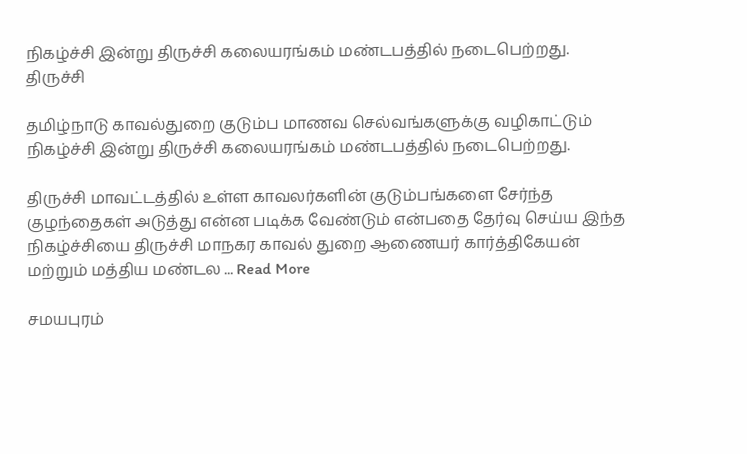நிகழ்ச்சி இன்று திருச்சி கலையரங்கம் மண்டபத்தில் நடைபெற்றது.
திருச்சி

தமிழ்நாடு காவல்துறை குடும்ப மாணவ செல்வங்களுக்கு வழிகாட்டும் நிகழ்ச்சி இன்று திருச்சி கலையரங்கம் மண்டபத்தில் நடைபெற்றது.

திருச்சி மாவட்டத்தில் உள்ள காவலர்களின் குடும்பங்களை சேர்ந்த குழந்தைகள் அடுத்து என்ன படிக்க வேண்டும் என்பதை தேர்வு செய்ய இந்த நிகழ்ச்சியை திருச்சி மாநகர காவல் துறை ஆணையர் கார்த்திகேயன் மற்றும் மத்திய மண்டல ... Read More

சமயபுரம்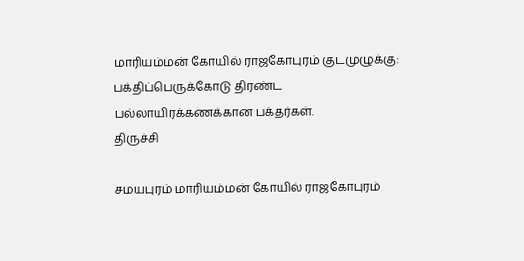மாரியம்மன் கோயில் ராஜகோபுரம் குடமுழுக்கு: பக்திப்பெருக்கோடு திரண்ட பல்லாயிரக்கணக்கான பக்தர்கள்.
திருச்சி

சமயபுரம் மாரியம்மன் கோயில் ராஜகோபுரம்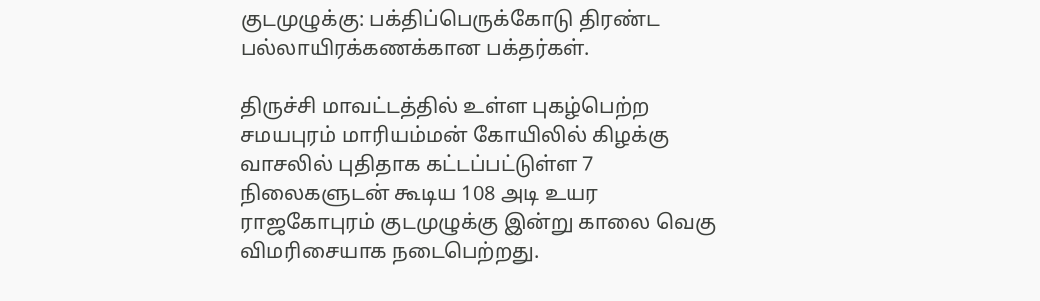குடமுழுக்கு: பக்திப்பெருக்கோடு திரண்ட பல்லாயிரக்கணக்கான பக்தர்கள்.

திருச்சி மாவட்டத்தில் உள்ள புகழ்பெற்ற சமயபுரம் மாரியம்மன் கோயிலில் கிழக்கு வாசலில் புதிதாக கட்டப்பட்டுள்ள 7 நிலைகளுடன் கூடிய 108 அடி உயர ராஜகோபுரம் குடமுழுக்கு இன்று காலை வெகு விமரிசையாக நடைபெற்றது.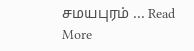சமயபுரம் ... Read More